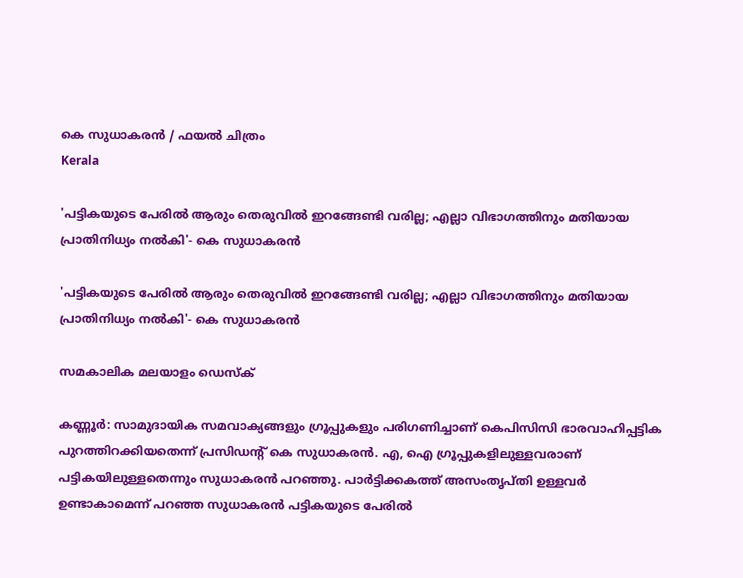കെ സുധാകരന്‍ / ഫയല്‍ ചിത്രം
Kerala

'പട്ടികയുടെ പേരിൽ ആരും തെരുവിൽ ഇറങ്ങേണ്ടി വരില്ല; എല്ലാ വിഭാഗത്തിനും മതിയായ പ്രാതിനിധ്യം നൽകി'- കെ സുധാകരൻ

'പട്ടികയുടെ പേരിൽ ആരും തെരുവിൽ ഇറങ്ങേണ്ടി വരില്ല; എല്ലാ വിഭാഗത്തിനും മതിയായ പ്രാതിനിധ്യം നൽകി'- കെ സുധാകരൻ

സമകാലിക മലയാളം ഡെസ്ക്

കണ്ണൂർ: സാമുദായിക സമവാക്യങ്ങളും ഗ്രൂപ്പുകളും പരിഗണിച്ചാണ് കെപിസിസി ഭാരവാഹിപ്പട്ടിക പുറത്തിറക്കിയതെന്ന് പ്രസിഡന്റ് കെ സുധാകരൻ. എ, ഐ ഗ്രൂപ്പുകളിലുള്ളവരാണ് പട്ടികയിലുള്ളതെന്നും സുധാകരൻ പറഞ്ഞു. പാർട്ടിക്കകത്ത് അസംതൃപ്തി ഉള്ളവർ ഉണ്ടാകാമെന്ന് പറഞ്ഞ സുധാകരൻ പട്ടികയുടെ പേരിൽ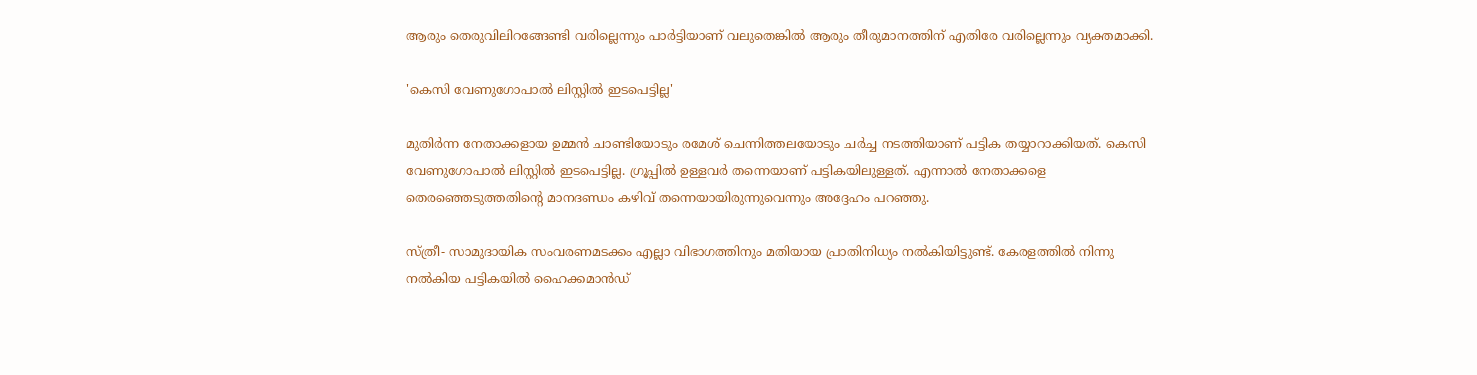ആരും തെരുവിലിറങ്ങേണ്ടി വരില്ലെന്നും പാർട്ടിയാണ് വലുതെങ്കിൽ ആരും തീരുമാനത്തിന് എതിരേ വരില്ലെന്നും വ്യക്തമാക്കി.

'കെസി വേണുഗോപാൽ ലിസ്റ്റിൽ ഇടപെട്ടില്ല'

മുതിർന്ന നേതാക്കളായ ഉമ്മൻ ചാണ്ടിയോടും രമേശ് ചെന്നിത്തലയോടും ചർച്ച നടത്തിയാണ് പട്ടിക തയ്യാറാക്കിയത്. കെസി വേണുഗോപാൽ ലിസ്റ്റിൽ ഇടപെട്ടില്ല. ഗ്രൂപ്പിൽ ഉള്ളവർ തന്നെയാണ് പട്ടികയിലുള്ളത്. എന്നാൽ നേതാക്കളെ തെരഞ്ഞെടുത്തതിന്റെ മാനദണ്ഡം കഴിവ് തന്നെയായിരുന്നുവെന്നും അദ്ദേഹം പറഞ്ഞു.

സ്ത്രീ- സാമുദായിക സംവരണമടക്കം എല്ലാ വിഭാഗത്തിനും മതിയായ പ്രാതിനിധ്യം നൽകിയിട്ടുണ്ട്. കേരളത്തിൽ നിന്നു നൽകിയ പട്ടികയിൽ ഹൈക്കമാൻഡ്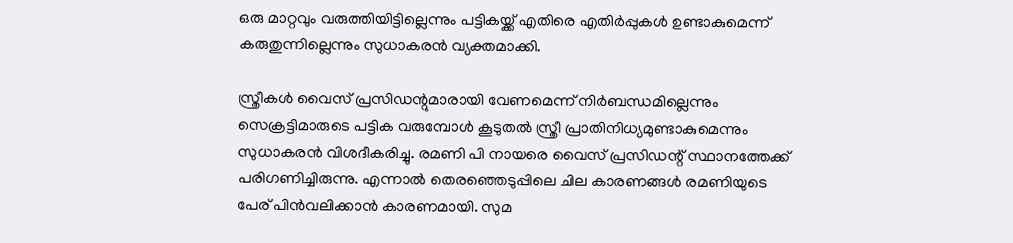ഒരു മാറ്റവും വരുത്തിയിട്ടില്ലെന്നും പട്ടികയ്ക്ക് എതിരെ എതിർപ്പുകൾ ഉണ്ടാകുമെന്ന് കരുതുന്നില്ലെന്നും സുധാകരൻ വ്യക്തമാക്കി.

സ്ത്രീകൾ വൈസ് പ്രസിഡന്റുമാരായി വേണമെന്ന് നിർബന്ധമില്ലെന്നും സെക്രട്ടിമാരുടെ പട്ടിക വരുമ്പോൾ കൂടുതൽ സ്ത്രീ പ്രാതിനിധ്യമുണ്ടാകുമെന്നും സുധാകരൻ വിശദീകരിച്ചു. രമണി പി നായരെ വൈസ് പ്രസിഡന്റ് സ്ഥാനത്തേക്ക് പരിഗണിച്ചിരുന്നു. എന്നാൽ തെരഞ്ഞെടുപ്പിലെ ചില കാരണങ്ങൾ രമണിയുടെ പേര് പിൻവലിക്കാൻ കാരണമായി. സുമ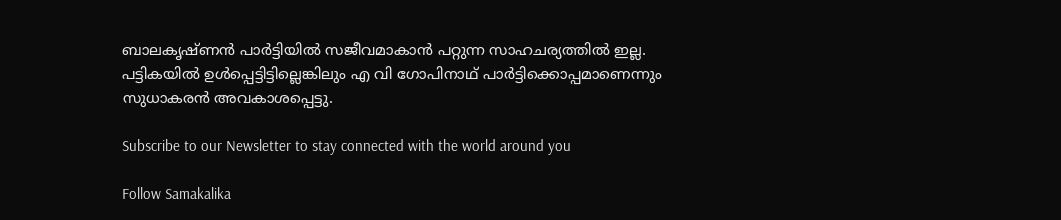ബാലകൃഷ്ണൻ പാർട്ടിയിൽ സജീവമാകാൻ പറ്റുന്ന സാഹചര്യത്തിൽ ഇല്ല. പട്ടികയിൽ ഉൾപ്പെട്ടിട്ടില്ലെങ്കിലും എ വി ഗോപിനാഥ് പാർട്ടിക്കൊപ്പമാണെന്നും സുധാകരൻ അവകാശപ്പെട്ടു.

Subscribe to our Newsletter to stay connected with the world around you

Follow Samakalika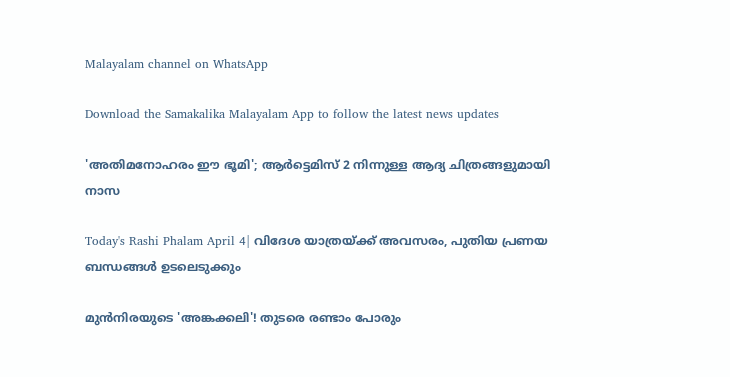Malayalam channel on WhatsApp

Download the Samakalika Malayalam App to follow the latest news updates

'അതിമനോഹരം ഈ ഭൂമി'; ആര്‍ട്ടെമിസ് 2 നിന്നുള്ള ആദ്യ ചിത്രങ്ങളുമായി നാസ

Today's Rashi Phalam April 4| വിദേശ യാത്രയ്ക്ക് അവസരം, പുതിയ പ്രണയ ബന്ധങ്ങൾ ഉടലെടുക്കും

മുന്‍നിരയുടെ 'അങ്കക്കലി'! തുടരെ രണ്ടാം പോരും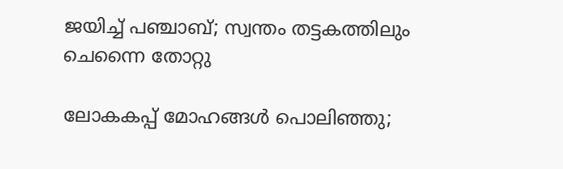ജയിച്ച് പഞ്ചാബ്; സ്വന്തം തട്ടകത്തിലും ചെന്നൈ തോറ്റു

ലോകകപ്പ് മോഹങ്ങൾ പൊലിഞ്ഞു;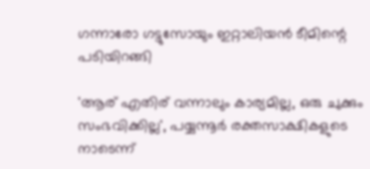ഗന്നാരോ ഗട്ടുസോയും ഇറ്റാലിയന്‍ ടീമിന്റെ പടിയിറങ്ങി

'ആര് എതിര് വന്നാലും കാര്യമില്ല, ഒരു ചുക്കും സംഭവിക്കില്ല', പയ്യന്നൂര്‍ രക്തസാക്ഷികളുടെ നാടെന്ന്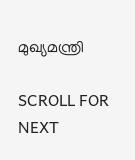മുഖ്യമന്ത്രി

SCROLL FOR NEXT